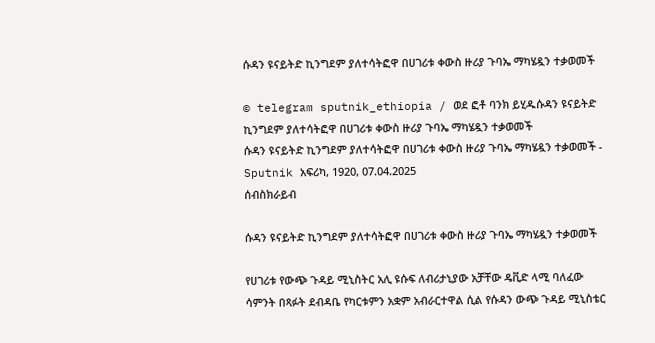ሱዳን ዩናይትድ ኪንግደም ያለተሳትፎዋ በሀገሪቱ ቀውስ ዙሪያ ጉባኤ ማካሄዷን ተቃወመች

© telegram sputnik_ethiopia / ወደ ፎቶ ባንክ ይሂዱሱዳን ዩናይትድ ኪንግደም ያለተሳትፎዋ በሀገሪቱ ቀውስ ዙሪያ ጉባኤ ማካሄዷን ተቃወመች
ሱዳን ዩናይትድ ኪንግደም ያለተሳትፎዋ በሀገሪቱ ቀውስ ዙሪያ ጉባኤ ማካሄዷን ተቃወመች - Sputnik አፍሪካ, 1920, 07.04.2025
ሰብስክራይብ

ሱዳን ዩናይትድ ኪንግደም ያለተሳትፎዋ በሀገሪቱ ቀውስ ዙሪያ ጉባኤ ማካሄዷን ተቃወመች

የሀገሪቱ የውጭ ጉዳይ ሚኒስትር አሊ ዩሱፍ ለብሪታኒያው አቻቸው ዴቪድ ላሚ ባለፈው ሳምንት በጻፉት ደብዳቤ የካርቱምን አቋም አብራርተዋል ሲል የሱዳን ውጭ ጉዳይ ሚኒስቴር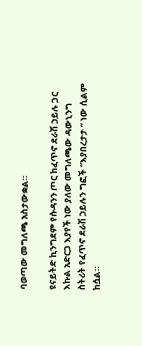ባወጣው መግለጫ አስታውቋል።

ዩናይትድ ኪንግደም የሱዳንን ጦር ከፈጥኖ ደራሽ ኃይሉ ጋር እኩል አድርጋ እያየች ነው ያለው መግለጫው ዳውኒንግ ስትሪት የፈጥኖ ደራሽ ኃይሉን ግፎች “እያበረታታ ” ነው ሲልም ከሷል።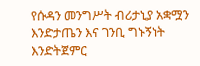የሱዳን መንግሥት ብሪታኒያ አቋሟን እንድታጤን እና ገንቢ ግኑኝነት እንድትጀምር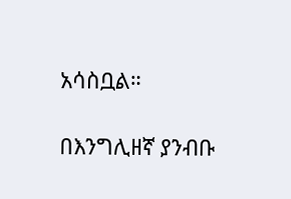አሳስቧል።

በእንግሊዘኛ ያንብቡ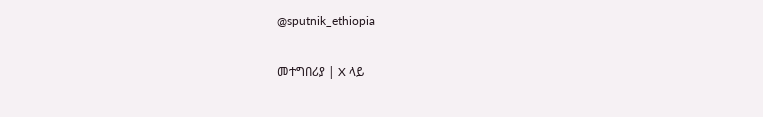@sputnik_ethiopia

መተግበሪያ | X ላይ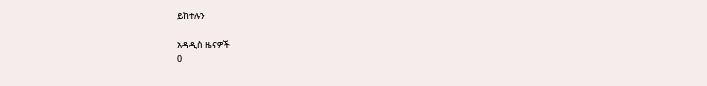ይከተሉን

አዳዲስ ዜናዎች
0